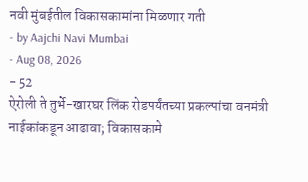नवी मुंबईतील विकासकामांना मिळणार गती
- by Aajchi Navi Mumbai
- Aug 08, 2026
- 52
ऐरोली ते तुर्भे-खारघर लिंक रोडपर्यंतच्या प्रकल्पांचा वनमंत्री नाईकांकडून आढावा; विकासकामे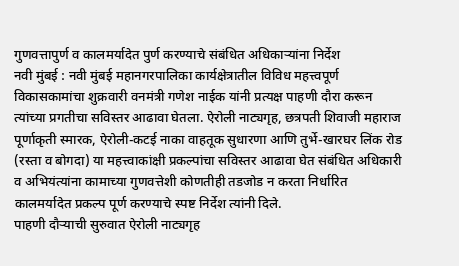गुणवत्तापुर्ण व कालमर्यादेत पुर्ण करण्याचे संबंधित अधिकाऱ्यांना निर्देश
नवी मुंबई : नवी मुंबई महानगरपालिका कार्यक्षेत्रातील विविध महत्त्वपूर्ण विकासकामांचा शुक्रवारी वनमंत्री गणेश नाईक यांनी प्रत्यक्ष पाहणी दौरा करून त्यांच्या प्रगतीचा सविस्तर आढावा घेतला. ऐरोली नाट्यगृह, छत्रपती शिवाजी महाराज पूर्णाकृती स्मारक, ऐरोली-कटई नाका वाहतूक सुधारणा आणि तुर्भे-खारघर लिंक रोड (रस्ता व बोगदा) या महत्त्वाकांक्षी प्रकल्पांचा सविस्तर आढावा घेत संबंधित अधिकारी व अभियंत्यांना कामाच्या गुणवत्तेशी कोणतीही तडजोड न करता निर्धारित कालमर्यादेत प्रकल्प पूर्ण करण्याचे स्पष्ट निर्देश त्यांनी दिले.
पाहणी दौऱ्याची सुरुवात ऐरोली नाट्यगृह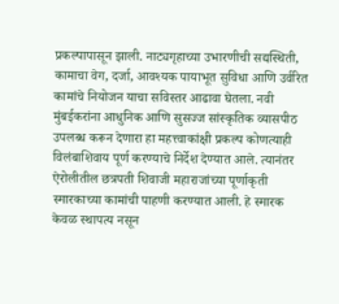प्रकल्पापासून झाली. नाट्यगृहाच्या उभारणीची सद्यस्थिती, कामाचा वेग, दर्जा, आवश्यक पायाभूत सुविधा आणि उर्वरित कामांचे नियोजन याचा सविस्तर आढावा घेतला. नवी मुंबईकरांना आधुनिक आणि सुसज्ज सांस्कृतिक व्यासपीठ उपलब्ध करून देणारा हा महत्त्वाकांक्षी प्रकल्प कोणत्याही विलंबाशिवाय पूर्ण करण्याचे निर्देश देण्यात आले. त्यानंतर ऐरोलीतील छत्रपती शिवाजी महाराजांच्या पूर्णाकृती स्मारकाच्या कामांची पाहणी करण्यात आली. हे स्मारक केवळ स्थापत्य नसून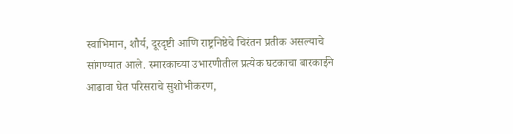स्वाभिमान, शौर्य, दूरदृष्टी आणि राष्ट्रनिष्ठेचे चिरंतन प्रतीक असल्याचे सांगण्यात आले. स्मारकाच्या उभारणीतील प्रत्येक घटकाचा बारकाईने आढावा घेत परिसराचे सुशोभीकरण,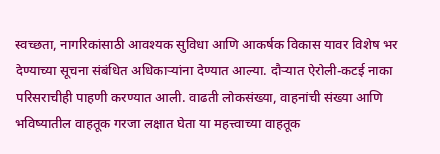स्वच्छता, नागरिकांसाठी आवश्यक सुविधा आणि आकर्षक विकास यावर विशेष भर देण्याच्या सूचना संबंधित अधिकाऱ्यांना देण्यात आल्या. दौऱ्यात ऐरोली-कटई नाका परिसराचीही पाहणी करण्यात आली. वाढती लोकसंख्या, वाहनांची संख्या आणि भविष्यातील वाहतूक गरजा लक्षात घेता या महत्त्वाच्या वाहतूक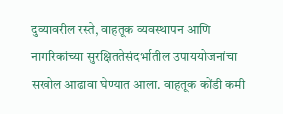दुव्यावरील रस्ते, वाहतूक व्यवस्थापन आणि नागरिकांच्या सुरक्षिततेसंदर्भातील उपाययोजनांचा सखोल आढावा घेण्यात आला. वाहतूक कोंडी कमी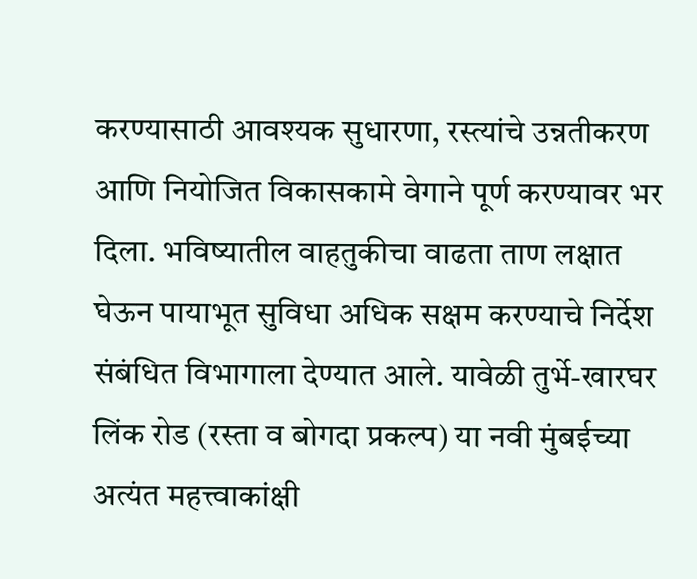करण्यासाठी आवश्यक सुधारणा, रस्त्यांचे उन्नतीकरण आणि नियोजित विकासकामे वेगाने पूर्ण करण्यावर भर दिला. भविष्यातील वाहतुकीचा वाढता ताण लक्षात घेऊन पायाभूत सुविधा अधिक सक्षम करण्याचे निर्देश संबंधित विभागाला देण्यात आले. यावेळी तुर्भे-खारघर लिंक रोड (रस्ता व बोगदा प्रकल्प) या नवी मुंबईच्या अत्यंत महत्त्वाकांक्षी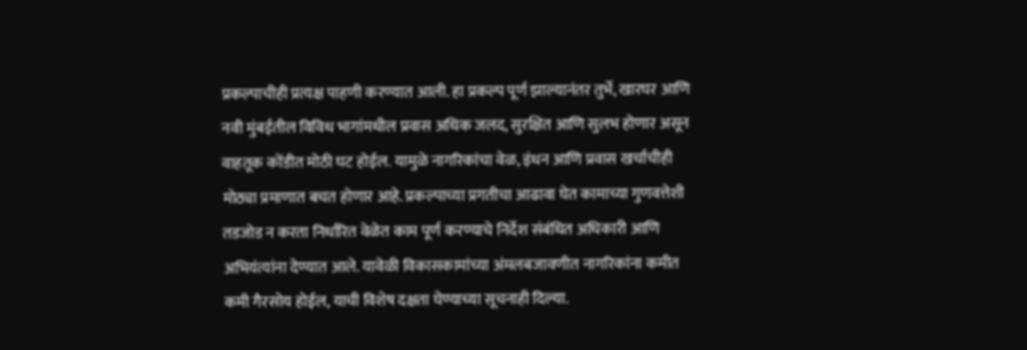प्रकल्पाचीही प्रत्यक्ष पाहणी करण्यात आली. हा प्रकल्प पूर्ण झाल्यानंतर तुर्भे, खारघर आणि नवी मुंबईतील विविध भागांमधील प्रवास अधिक जलद, सुरक्षित आणि सुलभ होणार असून वाहतूक कोंडीत मोठी घट होईल. यामुळे नागरिकांचा वेळ, इंधन आणि प्रवास खर्चाचीही मोठ्या प्रमाणात बचत होणार आहे. प्रकल्पाच्या प्रगतीचा आढावा घेत कामाच्या गुणवत्तेशी तडजोड न करता निर्धारित वेळेत काम पूर्ण करण्याचे निर्देश संबंधित अधिकारी आणि अभियंत्यांना देण्यात आले. यावेळी विकासकामांच्या अंमलबजावणीत नागरिकांना कमीत कमी गैरसोय होईल, याची विशेष दक्षता घेण्याच्या सूचनाही दिल्या.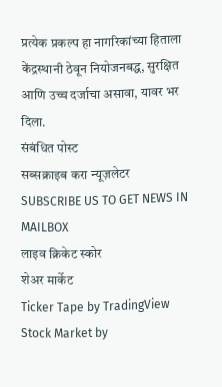प्रत्येक प्रकल्प हा नागरिकांच्या हिताला केंद्रस्थानी ठेवून नियोजनबद्ध, सुरक्षित आणि उच्च दर्जाचा असावा, यावर भर दिला.
संबंधित पोस्ट
सब्सक्राइब करा न्यूज़लेटर
SUBSCRIBE US TO GET NEWS IN MAILBOX
लाइव क्रिकेट स्कोर
शेअर मार्केट
Ticker Tape by TradingView
Stock Market by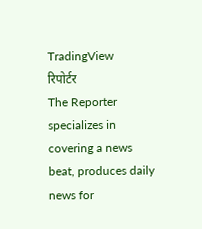TradingView
रिपोर्टर
The Reporter specializes in covering a news beat, produces daily news for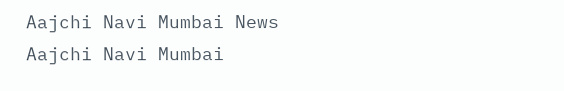Aajchi Navi Mumbai News
Aajchi Navi Mumbai